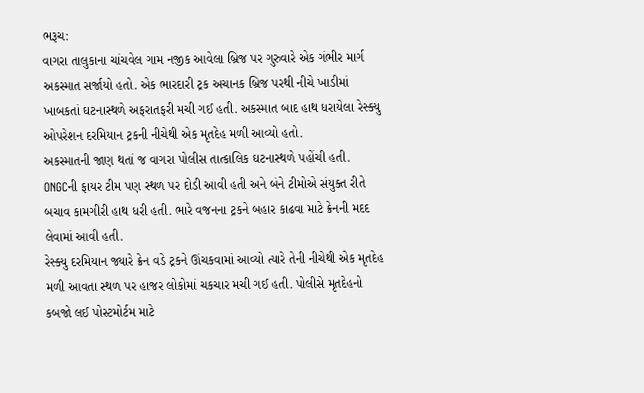ભરૂચ:
વાગરા તાલુકાના ચાંચવેલ ગામ નજીક આવેલા બ્રિજ પર ગુરુવારે એક ગંભીર માર્ગ અકસ્માત સર્જાયો હતો. એક ભારદારી ટ્રક અચાનક બ્રિજ પરથી નીચે ખાડીમાં ખાબકતાં ઘટનાસ્થળે અફરાતફરી મચી ગઈ હતી. અકસ્માત બાદ હાથ ધરાયેલા રેસ્ક્યુ ઓપરેશન દરમિયાન ટ્રકની નીચેથી એક મૃતદેહ મળી આવ્યો હતો.
અકસ્માતની જાણ થતાં જ વાગરા પોલીસ તાત્કાલિક ઘટનાસ્થળે પહોંચી હતી. ONGCની ફાયર ટીમ પણ સ્થળ પર દોડી આવી હતી અને બંને ટીમોએ સંયુક્ત રીતે બચાવ કામગીરી હાથ ધરી હતી. ભારે વજનના ટ્રકને બહાર કાઢવા માટે ક્રેનની મદદ લેવામાં આવી હતી.
રેસ્ક્યુ દરમિયાન જ્યારે ક્રેન વડે ટ્રકને ઊંચકવામાં આવ્યો ત્યારે તેની નીચેથી એક મૃતદેહ મળી આવતા સ્થળ પર હાજર લોકોમાં ચકચાર મચી ગઈ હતી. પોલીસે મૃતદેહનો કબજો લઈ પોસ્ટમોર્ટમ માટે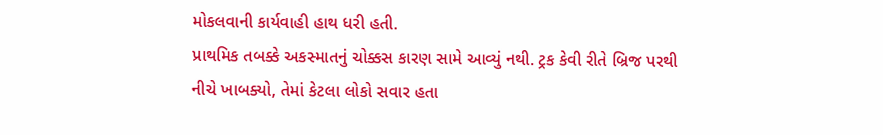મોકલવાની કાર્યવાહી હાથ ધરી હતી.
પ્રાથમિક તબક્કે અકસ્માતનું ચોક્કસ કારણ સામે આવ્યું નથી. ટ્રક કેવી રીતે બ્રિજ પરથી નીચે ખાબક્યો, તેમાં કેટલા લોકો સવાર હતા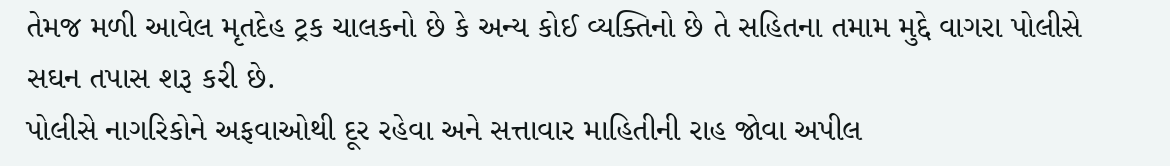તેમજ મળી આવેલ મૃતદેહ ટ્રક ચાલકનો છે કે અન્ય કોઈ વ્યક્તિનો છે તે સહિતના તમામ મુદ્દે વાગરા પોલીસે સઘન તપાસ શરૂ કરી છે.
પોલીસે નાગરિકોને અફવાઓથી દૂર રહેવા અને સત્તાવાર માહિતીની રાહ જોવા અપીલ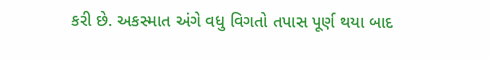કરી છે. અકસ્માત અંગે વધુ વિગતો તપાસ પૂર્ણ થયા બાદ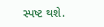સ્પષ્ટ થશે.